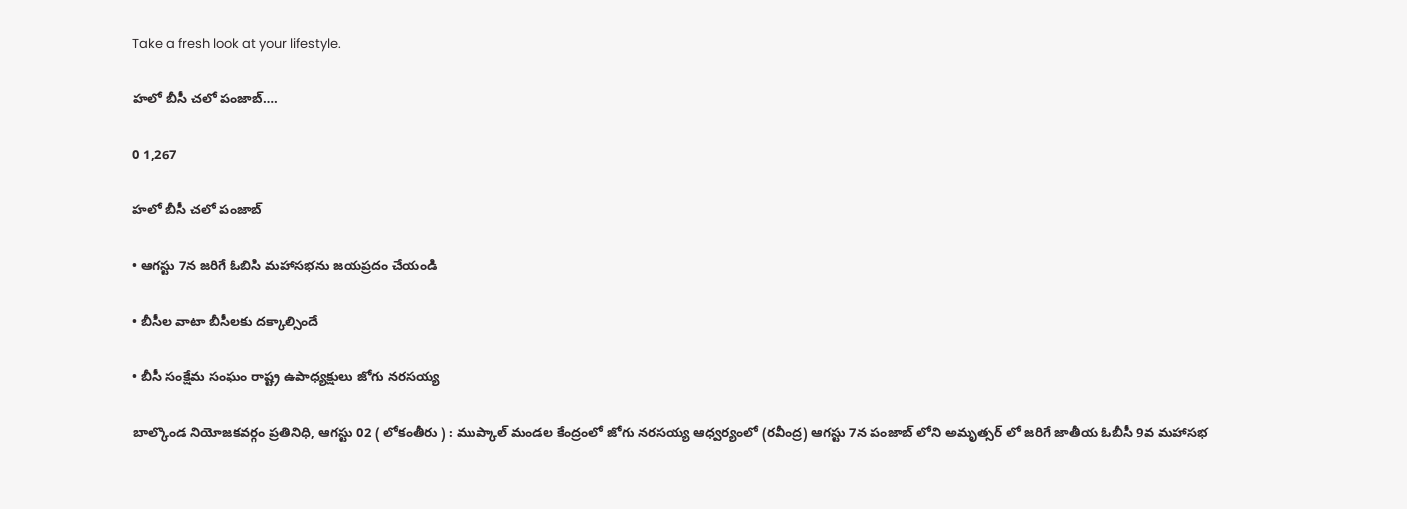Take a fresh look at your lifestyle.

హలో బీసీ చలో పంజాబ్….

0 1,267

హలో బీసీ చలో పంజాబ్

• ఆగస్టు 7న జరిగే ఓబిసి మహాసభను జయప్రదం చేయండి

• బీసీల వాటా బీసీలకు దక్కాల్సిందే

• బీసీ సంక్షేమ సంఘం రాష్ట్ర ఉపాధ్యక్షులు జోగు నరసయ్య

బాల్కొండ నియోజకవర్గం ప్రతినిధి, ఆగస్టు 02 ( లోకంతీరు ) : ముప్కాల్ మండల కేంద్రంలో జోగు నరసయ్య ఆధ్వర్యంలో (రవీంద్ర) ఆగస్టు 7న పంజాబ్ లోని అమృత్సర్ లో జరిగే జాతీయ ఓబీసీ 9వ మహాసభ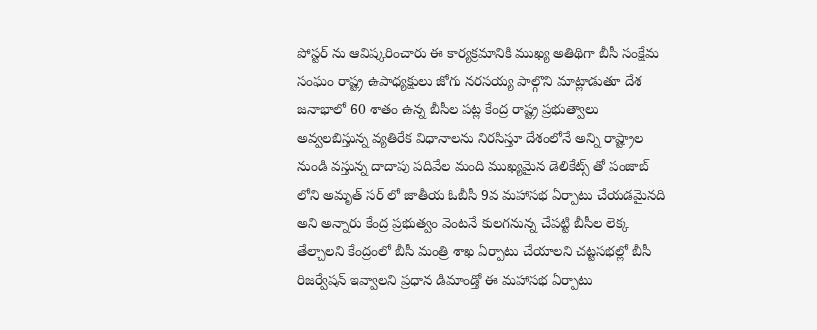పోస్టర్ ను ఆవిష్కరించారు ఈ కార్యక్రమానికి ముఖ్య అతిథిగా బీసీ సంక్షేమ సంఘం రాష్ట్ర ఉపాధ్యక్షులు జోగు నరసయ్య పాల్గొని మాట్లాడుతూ దేశ జనాభాలో 60 శాతం ఉన్న బీసీల పట్ల కేంద్ర రాష్ట్ర ప్రభుత్వాలు అవ్వలబిస్తున్న వ్యతిరేక విధానాలను నిరసిస్తూ దేశంలోనే అన్ని రాష్ట్రాల నుండి వస్తున్న దాదాపు పదివేల మంది ముఖ్యమైన డెలికేట్స్ తో పంజాబ్ లోని అమృత్ సర్ లో జాతీయ ఓబీసీ 9వ మహాసభ ఏర్పాటు చేయడమైనది అని అన్నారు కేంద్ర ప్రభుత్వం వెంటనే కులగనున్న చేపట్టి బీసీల లెక్క తేల్చాలని కేంద్రంలో బీసీ మంత్రి శాఖ ఏర్పాటు చేయాలని చట్టసభల్లో బీసీ రిజర్వేషన్ ఇవ్వాలని ప్రధాన డిమాండ్తో ఈ మహాసభ ఏర్పాటు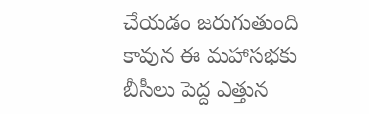చేయడం జరుగుతుంది కావున ఈ మహాసభకు బీసీలు పెద్ద ఎత్తున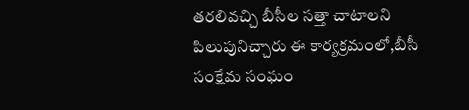తరలివచ్చి బీసీల సత్తా చాటాలని పిలుపునిచ్చారు ఈ కార్యక్రమంలో,బీసీ సంక్షేమ సంఘం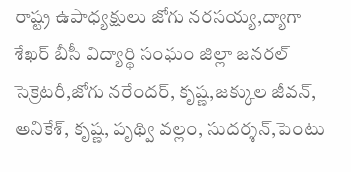రాష్ట్ర ఉపాధ్యక్షులు జోగు నరసయ్య,ద్యాగా శేఖర్ బీసీ విద్యార్థి సంఘం జిల్లా జనరల్ సెక్రెటరీ,జోగు నరేందర్, కృష్ణ,జక్కుల జీవన్, అనికేశ్, కృష్ణ, పృథ్వి వల్లం, సుదర్శన్,పెంటు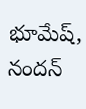భూమేష్, నందన్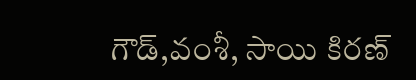గౌడ్,వంశీ, సాయి కిరణ్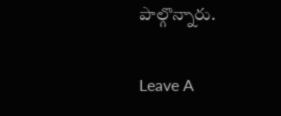పాల్గొన్నారు.

Leave A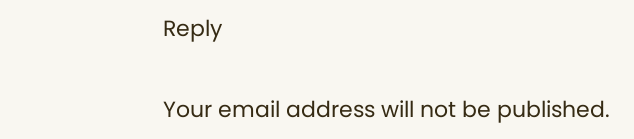Reply

Your email address will not be published.